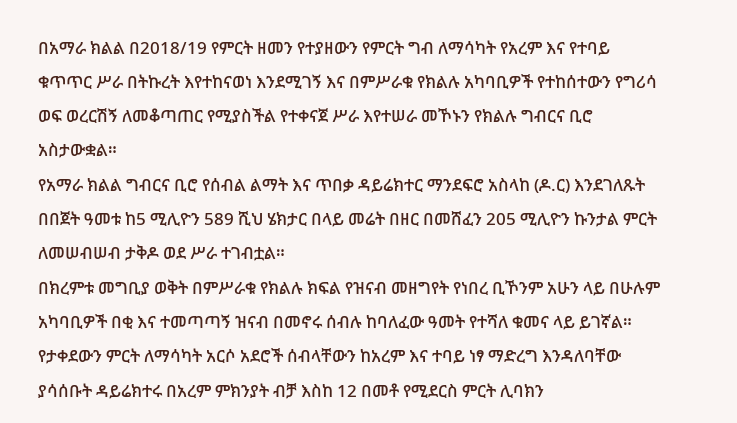በአማራ ክልል በ2018/19 የምርት ዘመን የተያዘውን የምርት ግብ ለማሳካት የአረም እና የተባይ ቁጥጥር ሥራ በትኩረት እየተከናወነ እንደሚገኝ እና በምሥራቁ የክልሉ አካባቢዎች የተከሰተውን የግሪሳ ወፍ ወረርሽኝ ለመቆጣጠር የሚያስችል የተቀናጀ ሥራ እየተሠራ መኾኑን የክልሉ ግብርና ቢሮ አስታውቋል።
የአማራ ክልል ግብርና ቢሮ የሰብል ልማት እና ጥበቃ ዳይሬክተር ማንደፍሮ አስላከ (ዶ.ር) እንደገለጹት በበጀት ዓመቱ ከ5 ሚሊዮን 589 ሺህ ሄክታር በላይ መሬት በዘር በመሸፈን 205 ሚሊዮን ኩንታል ምርት ለመሠብሠብ ታቅዶ ወደ ሥራ ተገብቷል።
በክረምቱ መግቢያ ወቅት በምሥራቁ የክልሉ ክፍል የዝናብ መዘግየት የነበረ ቢኾንም አሁን ላይ በሁሉም አካባቢዎች በቂ እና ተመጣጣኝ ዝናብ በመኖሩ ሰብሉ ከባለፈው ዓመት የተሻለ ቁመና ላይ ይገኛል።
የታቀደውን ምርት ለማሳካት አርሶ አደሮች ሰብላቸውን ከአረም እና ተባይ ነፃ ማድረግ እንዳለባቸው ያሳሰቡት ዳይሬክተሩ በአረም ምክንያት ብቻ እስከ 12 በመቶ የሚደርስ ምርት ሊባክን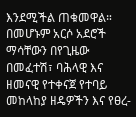እንደሚችል ጠቁመዋል።
በመሆኑም አርሶ አደሮች ማሳቸውን በየጊዜው በመፈተሽ፣ ባሕላዊ እና ዘመናዊ የተቀናጀ የተባይ መከላከያ ዘዴዎችን እና የፀረ-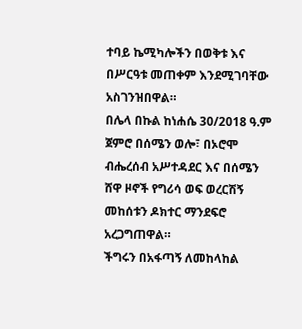ተባይ ኬሚካሎችን በወቅቱ እና በሥርዓቱ መጠቀም እንደሚገባቸው አስገንዝበዋል።
በሌላ በኩል ከነሐሴ 30/2018 ዓ.ም ጀምሮ በሰሜን ወሎ፣ በኦሮሞ ብሔረሰብ አሥተዳደር እና በሰሜን ሸዋ ዞኖች የግሪሳ ወፍ ወረርሽኝ መከሰቱን ዶክተር ማንደፍሮ አረጋግጠዋል።
ችግሩን በአፋጣኝ ለመከላከል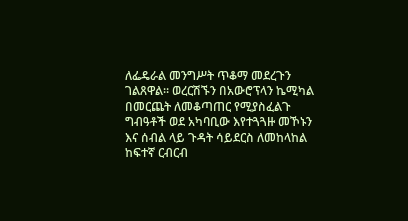ለፌዴራል መንግሥት ጥቆማ መደረጉን ገልጸዋል። ወረርሽኙን በአውሮፕላን ኬሚካል በመርጨት ለመቆጣጠር የሚያስፈልጉ ግብዓቶች ወደ አካባቢው እየተጓጓዙ መኾኑን እና ሰብል ላይ ጉዳት ሳይደርስ ለመከላከል ከፍተኛ ርብርብ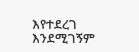እየተደረገ እንደሚገኝም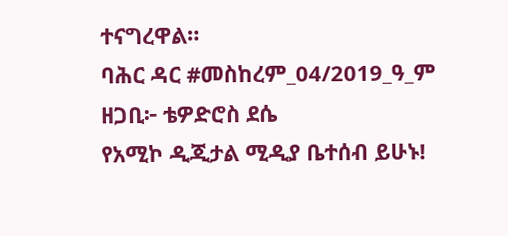ተናግረዋል።
ባሕር ዳር #መስከረም_04/2019_ዓ_ም
ዘጋቢ፦ ቴዎድሮስ ደሴ
የአሚኮ ዲጂታል ሚዲያ ቤተሰብ ይሁኑ!